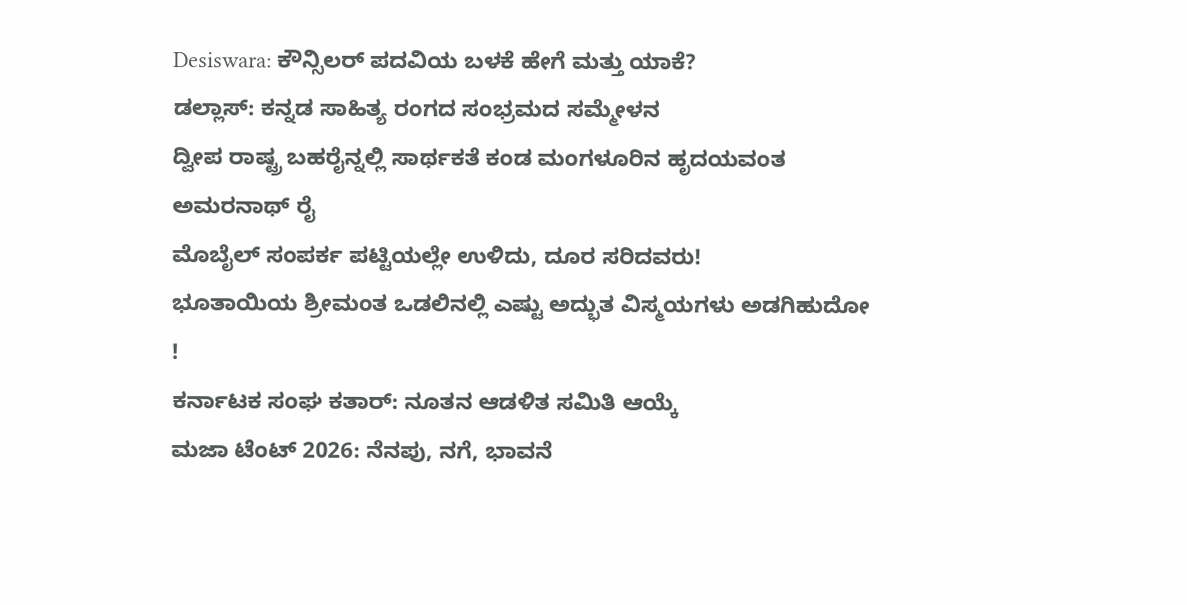Desiswara: ಕೌನ್ಸಿಲರ್ ಪದವಿಯ ಬಳಕೆ ಹೇಗೆ ಮತ್ತು ಯಾಕೆ?
ಡಲ್ಲಾಸ್: ಕನ್ನಡ ಸಾಹಿತ್ಯ ರಂಗದ ಸಂಭ್ರಮದ ಸಮ್ಮೇಳನ
ದ್ವೀಪ ರಾಷ್ಟ್ರ ಬಹರೈನ್ನಲ್ಲಿ ಸಾರ್ಥಕತೆ ಕಂಡ ಮಂಗಳೂರಿನ ಹೃದಯವಂತ ಅಮರನಾಥ್ ರೈ
ಮೊಬೈಲ್ ಸಂಪರ್ಕ ಪಟ್ಟಿಯಲ್ಲೇ ಉಳಿದು, ದೂರ ಸರಿದವರು!
ಭೂತಾಯಿಯ ಶ್ರೀಮಂತ ಒಡಲಿನಲ್ಲಿ ಎಷ್ಟು ಅದ್ಭುತ ವಿಸ್ಮಯಗಳು ಅಡಗಿಹುದೋ !
ಕರ್ನಾಟಕ ಸಂಘ ಕತಾರ್: ನೂತನ ಆಡಳಿತ ಸಮಿತಿ ಆಯ್ಕೆ
ಮಜಾ ಟೆಂಟ್ 2026: ನೆನಪು, ನಗೆ, ಭಾವನೆ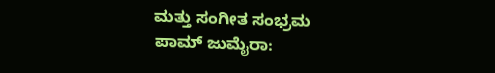ಮತ್ತು ಸಂಗೀತ ಸಂಭ್ರಮ
ಪಾಮ್ ಜುಮೈರಾ: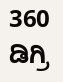360 ಡಿಗ್ರಿ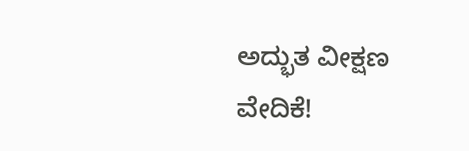ಅದ್ಭುತ ವೀಕ್ಷಣ ವೇದಿಕೆ!